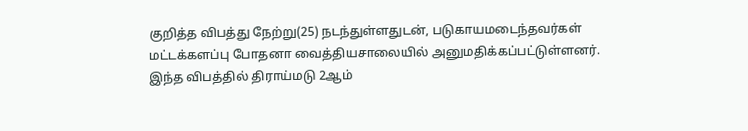குறித்த விபத்து நேற்று(25) நடந்துள்ளதுடன், படுகாயமடைந்தவர்கள் மட்டக்களப்பு போதனா வைத்தியசாலையில் அனுமதிக்கப்பட்டுள்ளனர்.
இந்த விபத்தில் திராய்மடு 2ஆம்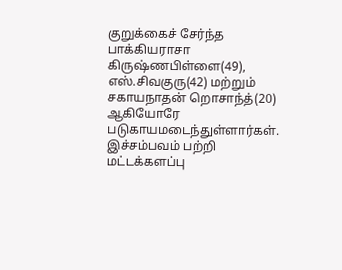குறுக்கைச் சேர்ந்த பாக்கியராசா கிருஷ்ணபிள்ளை(49), எஸ்.சிவகுரு(42) மற்றும் சகாயநாதன் றொசாந்த்(20) ஆகியோரே படுகாயமடைந்துள்ளார்கள்.
இச்சம்பவம் பற்றி மட்டக்களப்பு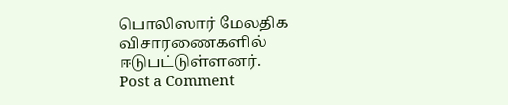பொலிஸார் மேலதிக விசாரணைகளில் ஈடுபட்டுள்ளனர்.
Post a Comment